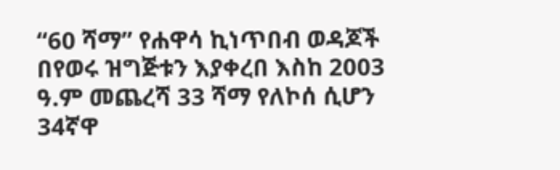“60 ሻማ” የሐዋሳ ኪነጥበብ ወዳጆች በየወሩ ዝግጅቱን እያቀረበ እስከ 2003 ዓ.ም መጨረሻ 33 ሻማ የለኮሰ ሲሆን 34ኛዋ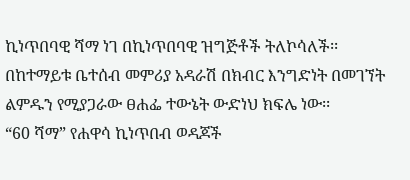ኪነጥበባዊ ሻማ ነገ በኪነጥበባዊ ዝግጅቶች ትለኮሳለች፡፡ በከተማይቱ ቤተሰብ መምሪያ አዳራሽ በክብር እንግድነት በመገኘት ልምዱን የሚያጋራው ፀሐፌ ተውኔት ውድነህ ክፍሌ ነው፡፡
“60 ሻማ” የሐዋሳ ኪነጥበብ ወዳጆች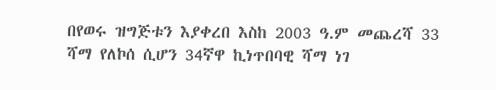በየወሩ ዝግጅቱን እያቀረበ እስከ 2003 ዓ.ም መጨረሻ 33 ሻማ የለኮሰ ሲሆን 34ኛዋ ኪነጥበባዊ ሻማ ነገ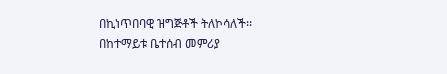በኪነጥበባዊ ዝግጅቶች ትለኮሳለች፡፡ በከተማይቱ ቤተሰብ መምሪያ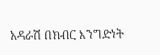አዳራሽ በክብር እንግድነት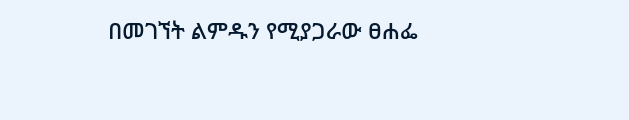በመገኘት ልምዱን የሚያጋራው ፀሐፌ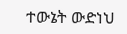ተውኔት ውድነህ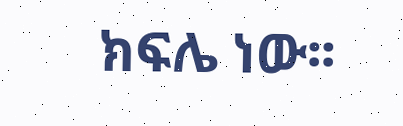ክፍሌ ነው፡፡